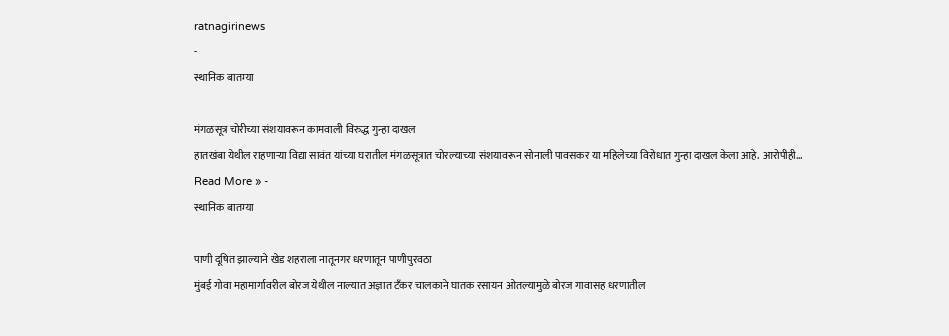ratnagirinews
-
स्थानिक बातम्या

मंगळसूत्र चोरीच्या संशयावरून कामवाली विरुद्ध गुन्हा दाखल
हातखंबा येथील राहणाऱ्या विद्या सावंत यांच्या घरातील मंगळसूत्रात चोरल्याच्या संशयावरून सोनाली पावसकर या महिलेच्या विरोधात गुन्हा दाखल केला आहे. आरोपीही…
Read More » -
स्थानिक बातम्या

पाणी दूषित झाल्याने खेड शहराला नातूनगर धरणातून पाणीपुरवठा
मुंबई गोवा महामार्गावरील बोरज येथील नाल्यात अज्ञात टँकर चालकाने घातक रसायन ओतल्यामुळे बोरज गावासह धरणातील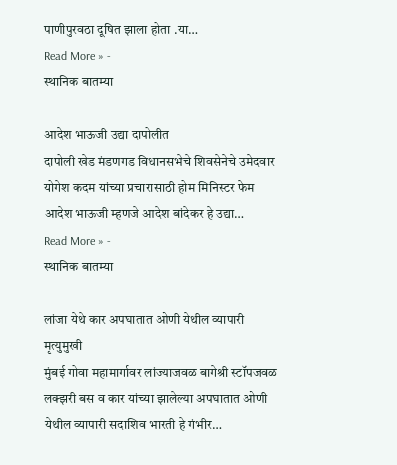पाणीपुरवठा दूषित झाला होता .या…
Read More » -
स्थानिक बातम्या

आदेश भाऊजी उद्या दापोलीत
दापोली खेड मंडणगड विधानसभेचे शिवसेनेचे उमेदवार योगेश कदम यांच्या प्रचारासाठी होम मिनिस्टर फेम आदेश भाऊजी म्हणजे आदेश बांदेकर हे उद्या…
Read More » -
स्थानिक बातम्या

लांजा येथे कार अपघातात ओणी येथील व्यापारी मृत्युमुखी
मुंबई गोवा महामार्गावर लांज्याजवळ बागेश्री स्टॉपजवळ लक्झरी बस व कार यांच्या झालेल्या अपघातात ओणी येथील व्यापारी सदाशिव भारती हे गंभीर…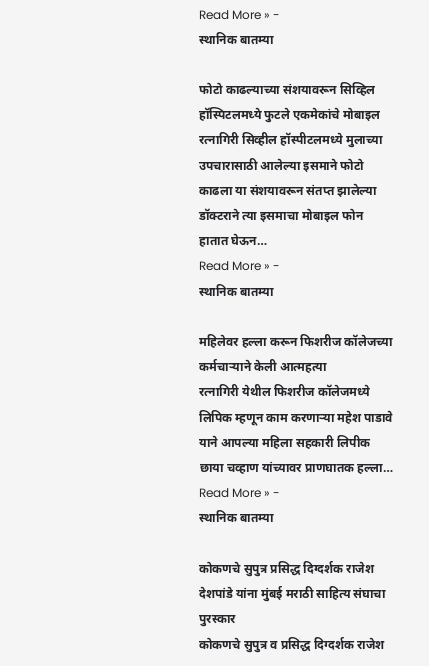Read More » -
स्थानिक बातम्या

फोटो काढल्याच्या संशयावरून सिव्हिल हॉस्पिटलमध्ये फुटले एकमेकांचे मोबाइल
रत्नागिरी सिव्हील हॉस्पीटलमध्ये मुलाच्या उपचारासाठी आलेल्या इसमाने फोटो काढला या संशयावरून संतप्त झालेल्या डॉक्टराने त्या इसमाचा मोबाइल फोन हातात घेऊन…
Read More » -
स्थानिक बातम्या

महिलेवर हल्ला करून फिशरीज कॉलेजच्या कर्मचाऱ्याने केली आत्महत्या
रत्नागिरी येथील फिशरीज कॉलेजमध्ये लिपिक म्हणून काम करणाऱ्या महेश पाडावे याने आपल्या महिला सहकारी लिपीक छाया चव्हाण यांच्यावर प्राणघातक हल्ला…
Read More » -
स्थानिक बातम्या

कोकणचे सुपुत्र प्रसिद्ध दिग्दर्शक राजेश देशपांडे यांना मुंबई मराठी साहित्य संघाचा पुरस्कार
कोकणचे सुपुत्र व प्रसिद्ध दिग्दर्शक राजेश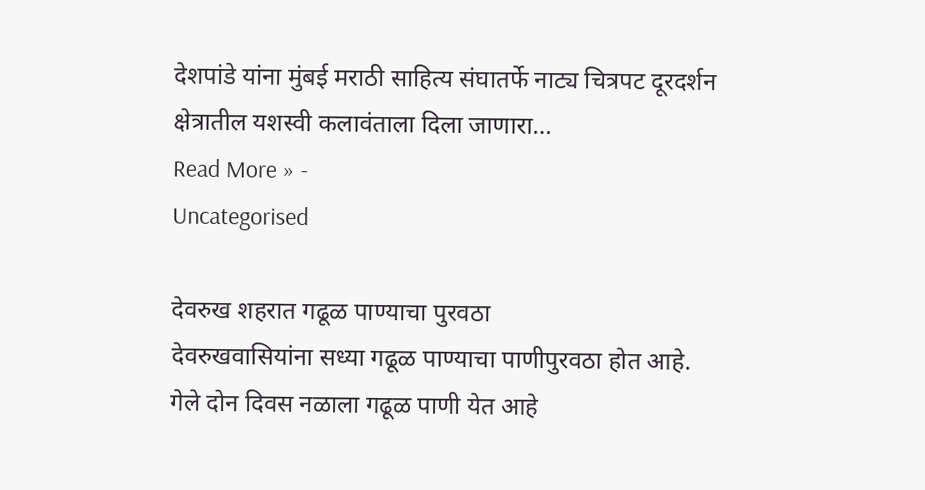देशपांडे यांना मुंबई मराठी साहित्य संघातर्फे नाट्य चित्रपट दूरदर्शन क्षेत्रातील यशस्वी कलावंताला दिला जाणारा…
Read More » -
Uncategorised

देवरुख शहरात गढूळ पाण्याचा पुरवठा
देवरुखवासियांना सध्या गढूळ पाण्याचा पाणीपुरवठा होत आहे. गेले दोन दिवस नळाला गढूळ पाणी येत आहे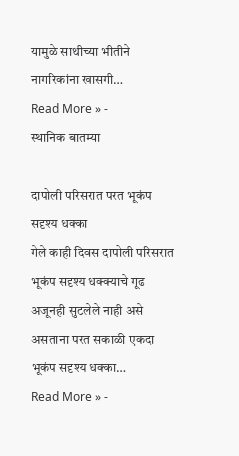यामुळे साथीच्या भीतीने नागरिकांना खासगी…
Read More » -
स्थानिक बातम्या

दापोली परिसरात परत भूकंप सदृश्य धक्का
गेले काही दिवस दापोली परिसरात भूकंप सदृश्य धक्क्याचे गूढ अजूनही सुटलेले नाही असे असताना परत सकाळी एकदा भूकंप सदृश्य धक्का…
Read More » -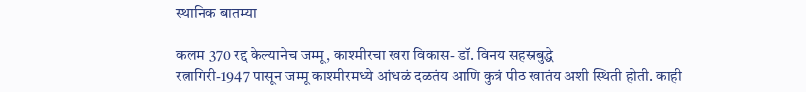स्थानिक बातम्या

कलम 370 रद्द केल्यानेच जम्मू, काश्मीरचा खरा विकास- डॉ. विनय सहस्रबुद्धे
रत्नागिरी-1947 पासून जम्मू काश्मीरमध्ये आंधळं दळतंय आणि कुत्रं पीठ खातंय अशी स्थिती होती. काही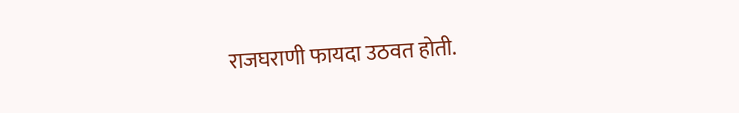राजघराणी फायदा उठवत होती.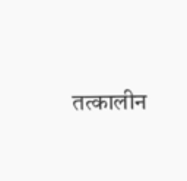तत्कालीन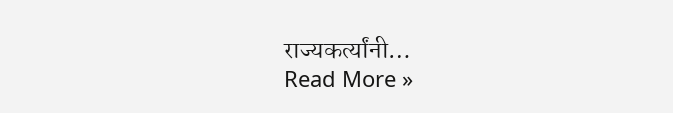राज्यकर्त्यांनी…
Read More »